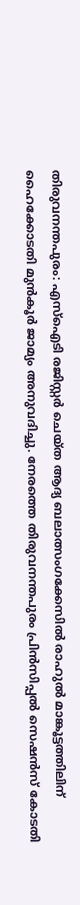തിരുവനന്തപുരം: എസ്ഐടി രജിസ്റ്റർ ചെയ്ത ആദ്യ ബലാത്സംഗക്കേസിൽ രാഹുൽ മാങ്കൂട്ടത്തിലിന് ഹൈക്കോടതി മുൻകൂർ ജാമ്യം അനുവദിച്ചു. നേരത്തെ തിരുവനന്തപുരം പ്രിൻസിപ്പൽ സെഷൻസ് കോടതി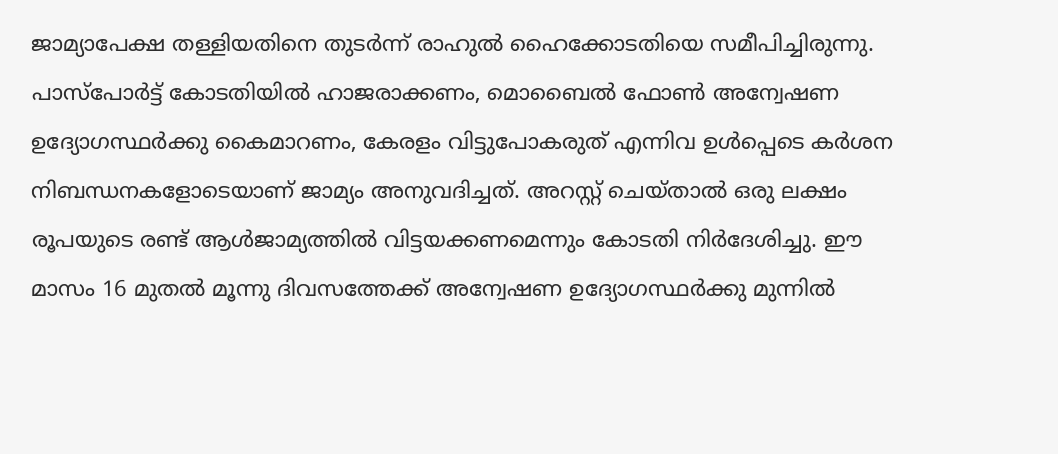ജാമ്യാപേക്ഷ തള്ളിയതിനെ തുടർന്ന് രാഹുൽ ഹൈക്കോടതിയെ സമീപിച്ചിരുന്നു.
പാസ്പോർട്ട് കോടതിയിൽ ഹാജരാക്കണം, മൊബൈൽ ഫോൺ അന്വേഷണ ഉദ്യോഗസ്ഥർക്കു കൈമാറണം, കേരളം വിട്ടുപോകരുത് എന്നിവ ഉൾപ്പെടെ കർശന നിബന്ധനകളോടെയാണ് ജാമ്യം അനുവദിച്ചത്. അറസ്റ്റ് ചെയ്താൽ ഒരു ലക്ഷം രൂപയുടെ രണ്ട് ആൾജാമ്യത്തിൽ വിട്ടയക്കണമെന്നും കോടതി നിർദേശിച്ചു. ഈ മാസം 16 മുതൽ മൂന്നു ദിവസത്തേക്ക് അന്വേഷണ ഉദ്യോഗസ്ഥർക്കു മുന്നിൽ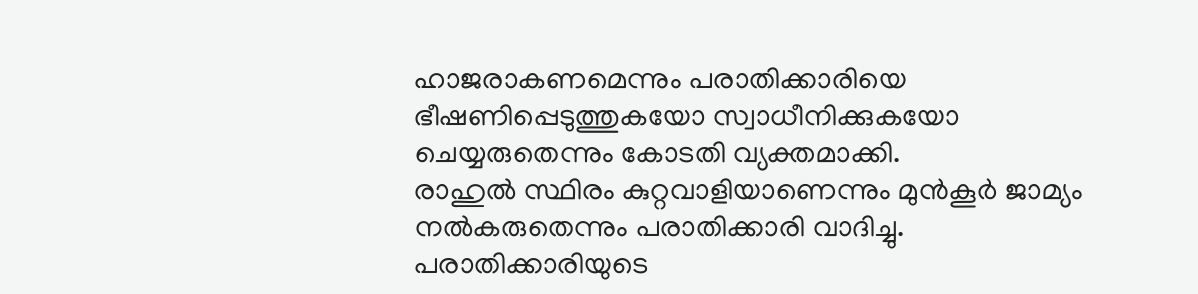ഹാജരാകണമെന്നും പരാതിക്കാരിയെ ഭീഷണിപ്പെടുത്തുകയോ സ്വാധീനിക്കുകയോ ചെയ്യരുതെന്നും കോടതി വ്യക്തമാക്കി.
രാഹുൽ സ്ഥിരം കുറ്റവാളിയാണെന്നും മുൻകൂർ ജാമ്യം നൽകരുതെന്നും പരാതിക്കാരി വാദിച്ചു. പരാതിക്കാരിയുടെ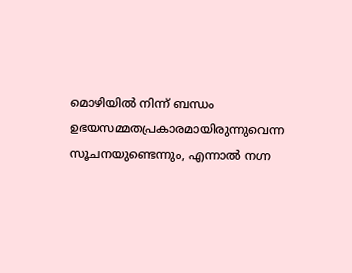മൊഴിയിൽ നിന്ന് ബന്ധം ഉഭയസമ്മതപ്രകാരമായിരുന്നുവെന്ന സൂചനയുണ്ടെന്നും, എന്നാൽ നഗ്ന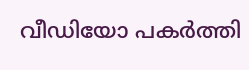വീഡിയോ പകർത്തി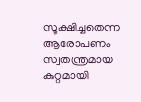സൂക്ഷിച്ചതെന്ന ആരോപണം സ്വതന്ത്രമായ കുറ്റമായി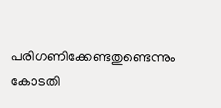പരിഗണിക്കേണ്ടതുണ്ടെന്നും കോടതി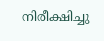നിരീക്ഷിച്ചു